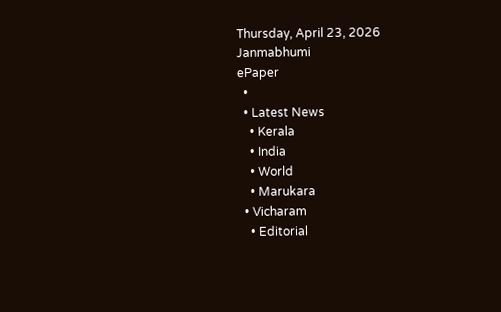Thursday, April 23, 2026
Janmabhumi
ePaper
  •
  • Latest News
    • Kerala
    • India
    • World
    • Marukara
  • Vicharam
    • Editorial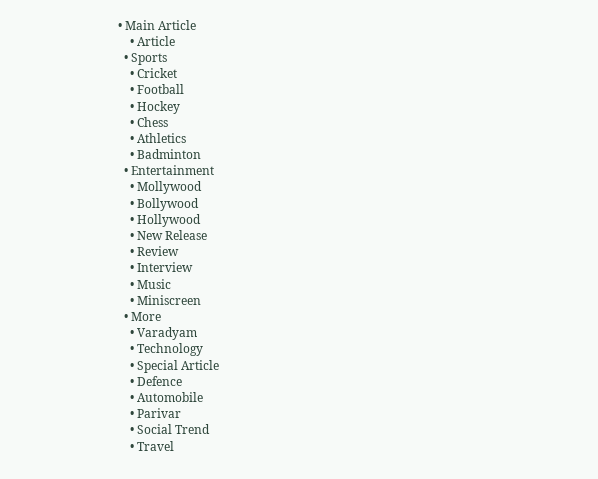• Main Article
    • Article
  • Sports
    • Cricket
    • Football
    • Hockey
    • Chess
    • Athletics
    • Badminton
  • Entertainment
    • Mollywood
    • Bollywood
    • Hollywood
    • New Release
    • Review
    • Interview
    • Music
    • Miniscreen
  • More
    • Varadyam
    • Technology
    • Special Article
    • Defence
    • Automobile
    • Parivar
    • Social Trend
    • Travel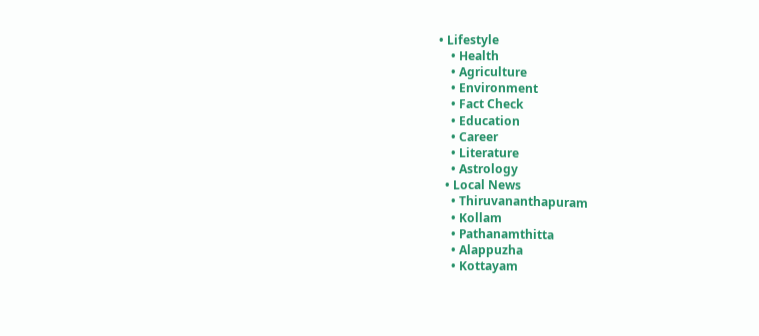• Lifestyle
    • Health
    • Agriculture
    • Environment
    • Fact Check
    • Education
    • Career
    • Literature
    • Astrology
  • Local News
    • Thiruvananthapuram
    • Kollam
    • Pathanamthitta
    • Alappuzha
    • Kottayam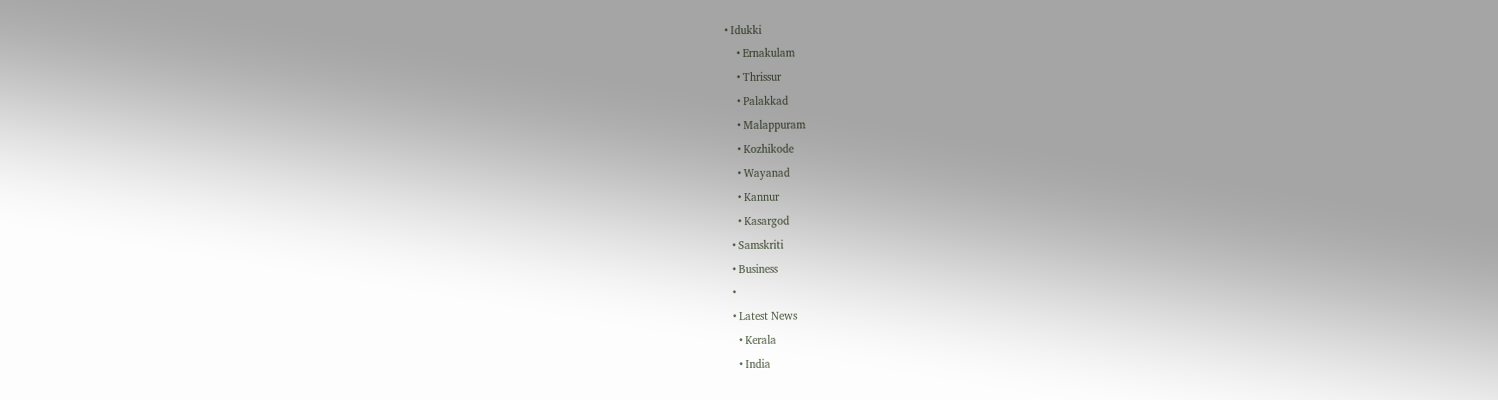• Idukki
    • Ernakulam
    • Thrissur
    • Palakkad
    • Malappuram
    • Kozhikode
    • Wayanad
    • Kannur
    • Kasargod
  • Samskriti
  • Business
  •
  • Latest News
    • Kerala
    • India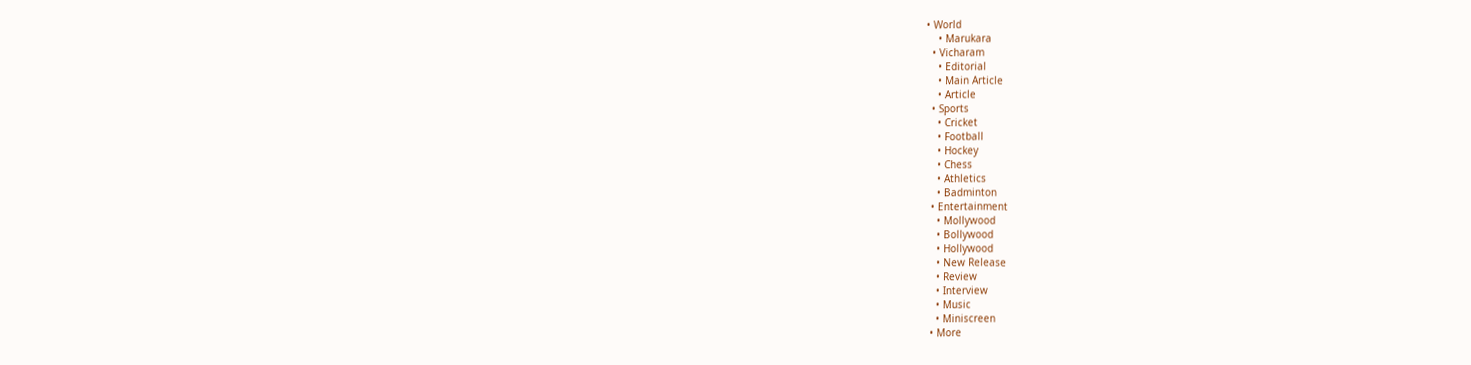• World
    • Marukara
  • Vicharam
    • Editorial
    • Main Article
    • Article
  • Sports
    • Cricket
    • Football
    • Hockey
    • Chess
    • Athletics
    • Badminton
  • Entertainment
    • Mollywood
    • Bollywood
    • Hollywood
    • New Release
    • Review
    • Interview
    • Music
    • Miniscreen
  • More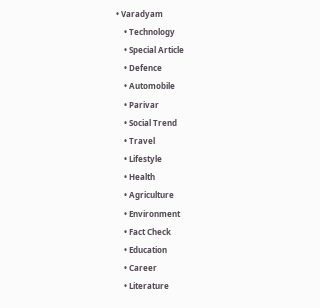• Varadyam
    • Technology
    • Special Article
    • Defence
    • Automobile
    • Parivar
    • Social Trend
    • Travel
    • Lifestyle
    • Health
    • Agriculture
    • Environment
    • Fact Check
    • Education
    • Career
    • Literature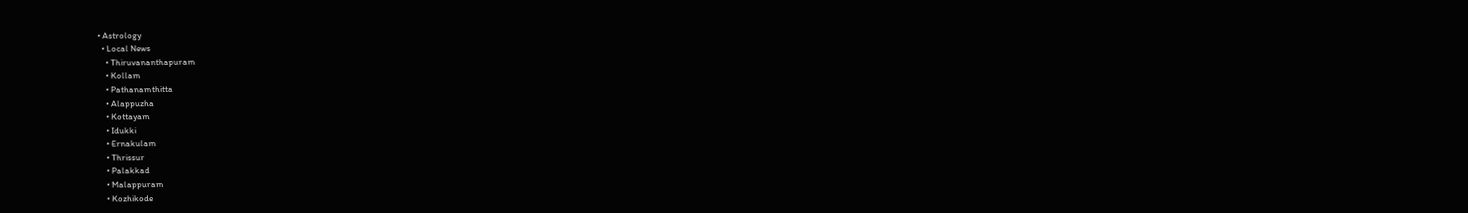• Astrology
  • Local News
    • Thiruvananthapuram
    • Kollam
    • Pathanamthitta
    • Alappuzha
    • Kottayam
    • Idukki
    • Ernakulam
    • Thrissur
    • Palakkad
    • Malappuram
    • Kozhikode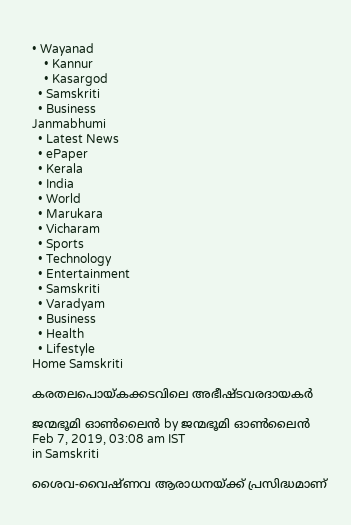• Wayanad
    • Kannur
    • Kasargod
  • Samskriti
  • Business
Janmabhumi
  • Latest News
  • ePaper
  • Kerala
  • India
  • World
  • Marukara
  • Vicharam
  • Sports
  • Technology
  • Entertainment
  • Samskriti
  • Varadyam
  • Business
  • Health
  • Lifestyle
Home Samskriti

കരതലപൊയ്‌കക്കടവിലെ അഭീഷ്ടവരദായകര്‍

ജന്മഭൂമി ഓണ്‍ലൈന്‍ by ജന്മഭൂമി ഓണ്‍ലൈന്‍
Feb 7, 2019, 03:08 am IST
in Samskriti

ശൈവ-വൈഷ്ണവ ആരാധനയ്‌ക്ക് പ്രസിദ്ധമാണ്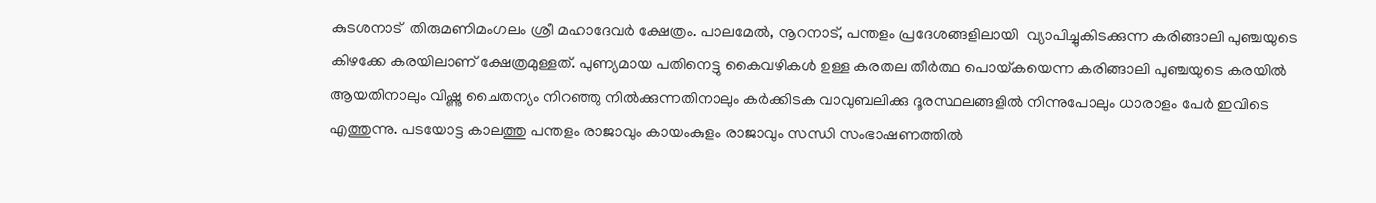കുടശനാട്  തിരുമണിമംഗലം ശ്രീ മഹാദേവര്‍ ക്ഷേത്രം. പാലമേല്‍, നൂറനാട്, പന്തളം പ്രദേശങ്ങളിലായി  വ്യാപിച്ചുകിടക്കുന്ന കരിങ്ങാലി പുഞ്ചയുടെ കിഴക്കേ കരയിലാണ് ക്ഷേത്രമുള്ളത്. പുണ്യമായ പതിനെട്ടു കൈവഴികള്‍ ഉള്ള കരതല തീര്‍ത്ഥ പൊയ്‌കയെന്ന കരിങ്ങാലി പുഞ്ചയുടെ കരയില്‍ ആയതിനാലും വിഷ്ണു ചൈതന്യം നിറഞ്ഞു നില്‍ക്കുന്നതിനാലും കര്‍ക്കിടക വാവുബലിക്കു ദൂരസ്ഥലങ്ങളില്‍ നിന്നുപോലും ധാരാളം പേര്‍ ഇവിടെ എത്തുന്നു. പടയോട്ട കാലത്തു പന്തളം രാജാവും കായംകുളം രാജാവും സന്ധി സംഭാഷണത്തില്‍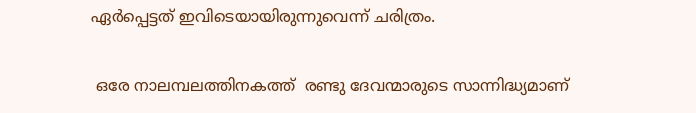ഏര്‍പ്പെട്ടത് ഇവിടെയായിരുന്നുവെന്ന് ചരിത്രം.

 ഒരേ നാലമ്പലത്തിനകത്ത്  രണ്ടു ദേവന്മാരുടെ സാന്നിദ്ധ്യമാണ്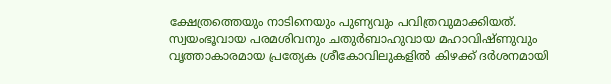ക്ഷേത്രത്തെയും നാടിനെയും പുണ്യവും പവിത്രവുമാക്കിയത്. സ്വയംഭൂവായ പരമശിവനും ചതുര്‍ബാഹുവായ മഹാവിഷ്ണുവും വൃത്താകാരമായ പ്രത്യേക ശ്രീകോവിലുകളില്‍ കിഴക്ക് ദര്‍ശനമായി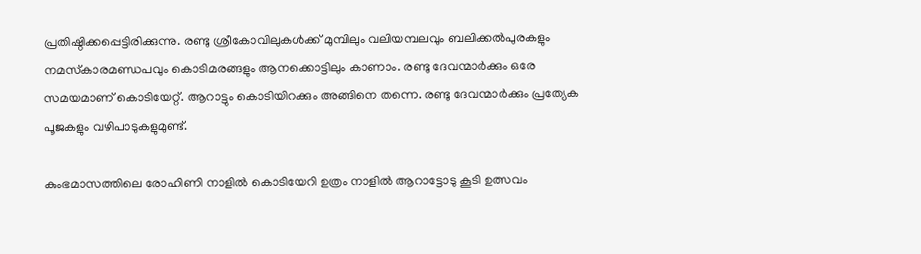പ്രതിഷ്ഠിക്കപ്പെട്ടിരിക്കുന്നു. രണ്ടു ശ്രീകോവിലുകള്‍ക്ക് മുമ്പിലും വലിയമ്പലവും ബലിക്കല്‍പുരകളും നമസ്‌കാരമണ്ഡപവും കൊടിമരങ്ങളും ആനക്കൊട്ടിലും കാണാം. രണ്ടു ദേവന്മാര്‍ക്കും ഒരേ സമയമാണ് കൊടിയേറ്റ്. ആറാട്ടും കൊടിയിറക്കും അങ്ങിനെ തന്നെ. രണ്ടു ദേവന്മാര്‍ക്കും പ്രത്യേക പൂജകളും വഴിപാടുകളുമുണ്ട്.

കുംഭമാസത്തിലെ രോഹിണി നാളില്‍ കൊടിയേറി ഉത്രം നാളില്‍ ആറാട്ടോടു കൂടി ഉത്സവം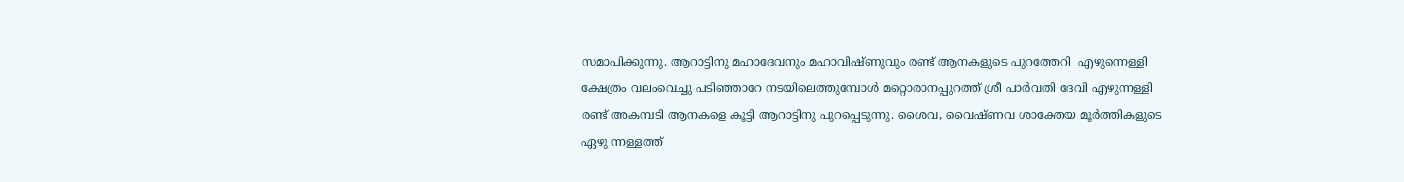സമാപിക്കുന്നു. ആറാട്ടിനു മഹാദേവനും മഹാവിഷ്ണുവും രണ്ട് ആനകളുടെ പുറത്തേറി  എഴുന്നെള്ളി ക്ഷേത്രം വലംവെച്ചു പടിഞ്ഞാറേ നടയിലെത്തുമ്പോള്‍ മറ്റൊരാനപ്പുറത്ത് ശ്രീ പാര്‍വതി ദേവി എഴുന്നള്ളി രണ്ട് അകമ്പടി ആനകളെ കൂട്ടി ആറാട്ടിനു പുറപ്പെടുന്നു. ശൈവ, വൈഷ്ണവ ശാക്തേയ മൂര്‍ത്തികളുടെ  ഏഴു ന്നള്ളത്ത്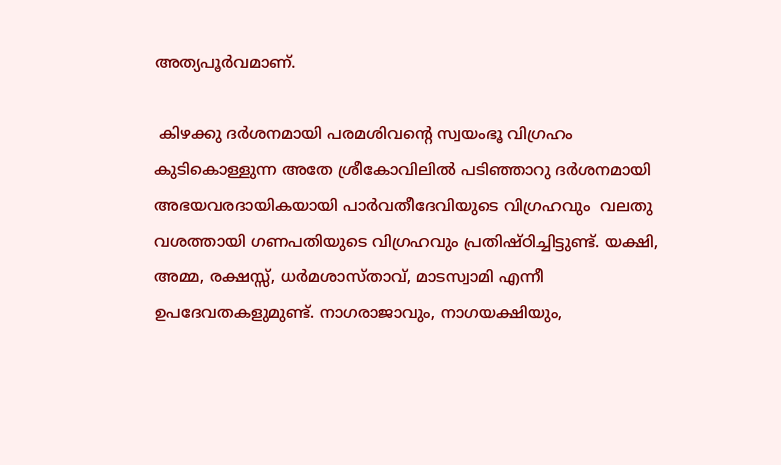അത്യപൂര്‍വമാണ്.

 കിഴക്കു ദര്‍ശനമായി പരമശിവന്റെ സ്വയംഭൂ വിഗ്രഹം കുടികൊള്ളുന്ന അതേ ശ്രീകോവിലില്‍ പടിഞ്ഞാറു ദര്‍ശനമായി അഭയവരദായികയായി പാര്‍വതീദേവിയുടെ വിഗ്രഹവും  വലതു വശത്തായി ഗണപതിയുടെ വിഗ്രഹവും പ്രതിഷ്ഠിച്ചിട്ടുണ്ട്. യക്ഷി, അമ്മ, രക്ഷസ്സ്, ധര്‍മശാസ്താവ്, മാടസ്വാമി എന്നീ ഉപദേവതകളുമുണ്ട്. നാഗരാജാവും, നാഗയക്ഷിയും,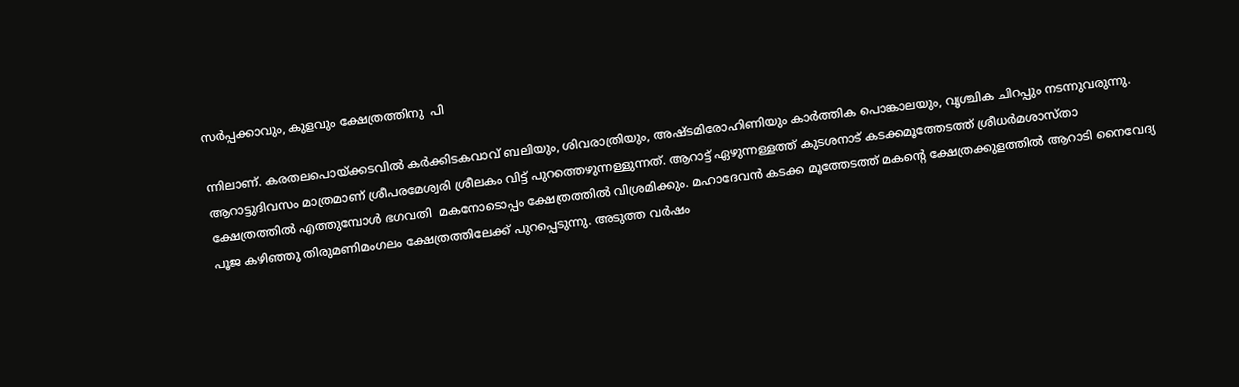സര്‍പ്പക്കാവും, കുളവും ക്ഷേത്രത്തിനു  പി

ന്നിലാണ്. കരതലപൊയ്‌ക്കടവില്‍ കര്‍ക്കിടകവാവ് ബലിയും, ശിവരാത്രിയും, അഷ്ടമിരോഹിണിയും കാര്‍ത്തിക പൊങ്കാലയും, വൃശ്ചിക ചിറപ്പും നടന്നുവരുന്നു. ആറാട്ടുദിവസം മാത്രമാണ് ശ്രീപരമേശ്വരി ശ്രീലകം വിട്ട് പുറത്തെഴുന്നള്ളുന്നത്. ആറാട്ട് ഏഴുന്നള്ളത്ത് കുടശനാട് കടക്കമൂത്തേടത്ത് ശ്രീധര്‍മശാസ്താ ക്ഷേത്രത്തില്‍ എത്തുമ്പോള്‍ ഭഗവതി  മകനോടൊപ്പം ക്ഷേത്രത്തില്‍ വിശ്രമിക്കും. മഹാദേവന്‍ കടക്ക മൂത്തേടത്ത് മകന്റെ ക്ഷേത്രക്കുളത്തില്‍ ആറാടി നൈവേദ്യ പൂജ കഴിഞ്ഞു തിരുമണിമംഗലം ക്ഷേത്രത്തിലേക്ക് പുറപ്പെടുന്നു. അടുത്ത വര്‍ഷം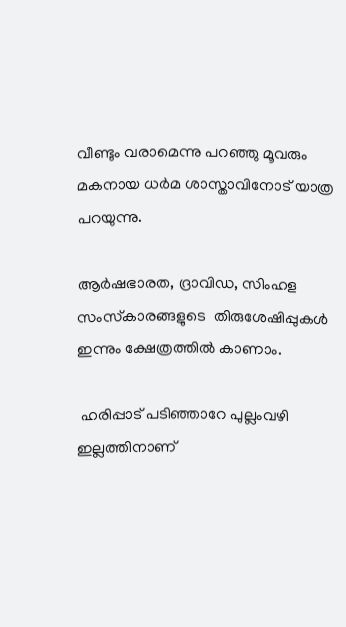വീണ്ടും വരാമെന്നു പറഞ്ഞു മൂവരും മകനായ ധര്‍മ ശാസ്താവിനോട് യാത്ര പറയുന്നു.

ആര്‍ഷഭാരത, ദ്രാവിഡ, സിംഹള സംസ്‌കാരങ്ങളുടെ  തിരുശേഷിപ്പുകള്‍  ഇന്നും ക്ഷേത്രത്തില്‍ കാണാം.

 ഹരിപ്പാട് പടിഞ്ഞാറേ പുല്ലംവഴി ഇല്ലത്തിനാണ്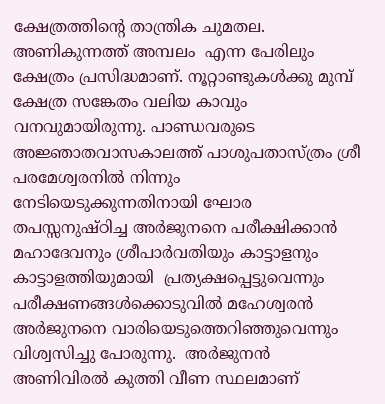ക്ഷേത്രത്തിന്റെ താന്ത്രിക ചുമതല. അണികുന്നത്ത് അമ്പലം  എന്ന പേരിലും ക്ഷേത്രം പ്രസിദ്ധമാണ്. നൂറ്റാണ്ടുകള്‍ക്കു മുമ്പ്  ക്ഷേത്ര സങ്കേതം വലിയ കാവും വനവുമായിരുന്നു. പാണ്ഡവരുടെ അജ്ഞാതവാസകാലത്ത് പാശുപതാസ്ത്രം ശ്രീ പരമേശ്വരനില്‍ നിന്നും നേടിയെടുക്കുന്നതിനായി ഘോര തപസ്സനുഷ്ഠിച്ച അര്‍ജുനനെ പരീക്ഷിക്കാന്‍ മഹാദേവനും ശ്രീപാര്‍വതിയും കാട്ടാളനും കാട്ടാളത്തിയുമായി  പ്രത്യക്ഷപ്പെട്ടുവെന്നും പരീക്ഷണങ്ങള്‍ക്കൊടുവില്‍ മഹേശ്വരന്‍ അര്‍ജുനനെ വാരിയെടുത്തെറിഞ്ഞുവെന്നും വിശ്വസിച്ചു പോരുന്നു.  അര്‍ജുനന്‍ അണിവിരല്‍ കുത്തി വീണ സ്ഥലമാണ്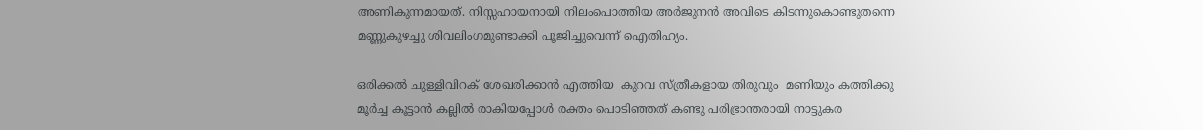അണികുന്നമായത്. നിസ്സഹായനായി നിലംപൊത്തിയ അര്‍ജുനന്‍ അവിടെ കിടന്നുകൊണ്ടുതന്നെ  മണ്ണുകുഴച്ചു ശിവലിംഗമുണ്ടാക്കി പൂജിച്ചുവെന്ന് ഐതിഹ്യം.

ഒരിക്കല്‍ ചുള്ളിവിറക് ശേഖരിക്കാന്‍ എത്തിയ  കുറവ സ്ത്രീകളായ തിരുവും  മണിയും കത്തിക്കു മൂര്‍ച്ച കൂട്ടാന്‍ കല്ലില്‍ രാകിയപ്പോള്‍ രക്തം പൊടിഞ്ഞത് കണ്ടു പരിഭ്രാന്തരായി നാട്ടുകര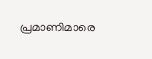പ്രമാണിമാരെ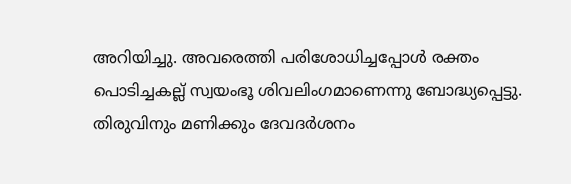അറിയിച്ചു. അവരെത്തി പരിശോധിച്ചപ്പോള്‍ രക്തം പൊടിച്ചകല്ല് സ്വയംഭൂ ശിവലിംഗമാണെന്നു ബോദ്ധ്യപ്പെട്ടു. തിരുവിനും മണിക്കും ദേവദര്‍ശനം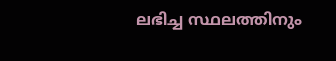ലഭിച്ച സ്ഥലത്തിനും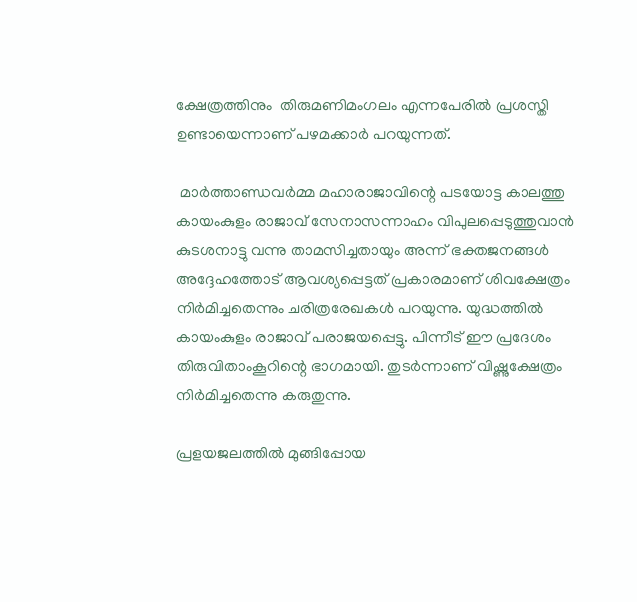ക്ഷേത്രത്തിനും  തിരുമണിമംഗലം എന്നപേരില്‍ പ്രശസ്തി ഉണ്ടായെന്നാണ് പഴമക്കാര്‍ പറയുന്നത്.

 മാര്‍ത്താണ്ഡവര്‍മ്മ മഹാരാജാവിന്റെ പടയോട്ട കാലത്തു കായംകുളം രാജാവ് സേനാസന്നാഹം വിപുലപ്പെടുത്തുവാന്‍ കുടശനാട്ടു വന്നു താമസിച്ചതായും അന്ന് ഭക്തജനങ്ങള്‍ അദ്ദേഹത്തോട് ആവശ്യപ്പെട്ടത് പ്രകാരമാണ് ശിവക്ഷേത്രം നിര്‍മിച്ചതെന്നും ചരിത്രരേഖകള്‍ പറയുന്നു. യുദ്ധത്തില്‍ കായംകുളം രാജാവ് പരാജയപ്പെട്ടു. പിന്നീട് ഈ പ്രദേശം തിരുവിതാംകൂറിന്റെ ഭാഗമായി. തുടര്‍ന്നാണ് വിഷ്ണുക്ഷേത്രം നിര്‍മിച്ചതെന്നു കരുതുന്നു.

പ്രളയജലത്തില്‍ മുങ്ങിപ്പോയ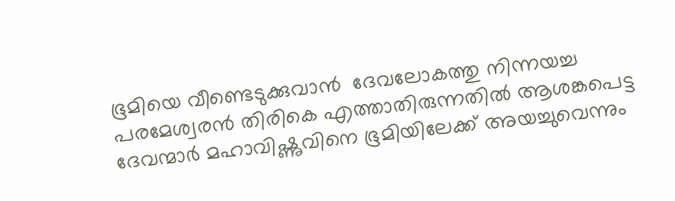ഭൂമിയെ വീണ്ടെടുക്കുവാന്‍  ദേവലോകത്തു നിന്നയച്ച പരമേശ്വരന്‍ തിരികെ എത്താതിരുന്നതില്‍ ആശങ്കപെട്ട ദേവന്മാര്‍ മഹാവിഷ്ണുവിനെ ഭൂമിയിലേക്ക് അയച്ചുവെന്നും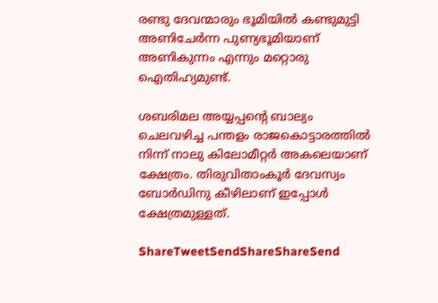രണ്ടു ദേവന്മാരും ഭൂമിയില്‍ കണ്ടുമുട്ടി അണിചേര്‍ന്ന പുണ്യഭൂമിയാണ് അണികുന്നം എന്നും മറ്റൊരു ഐതിഹ്യമുണ്ട്.

ശബരിമല അയ്യപ്പന്റെ ബാല്യം ചെലവഴിച്ച പന്തളം രാജകൊട്ടാരത്തില്‍ നിന്ന് നാലു കിലോമീറ്റര്‍ അകലെയാണ് ക്ഷേത്രം. തിരുവിതാംകൂര്‍ ദേവസ്വം ബോര്‍ഡിനു കീഴിലാണ് ഇപ്പോള്‍ ക്ഷേത്രമുള്ളത്.

ShareTweetSendShareShareSend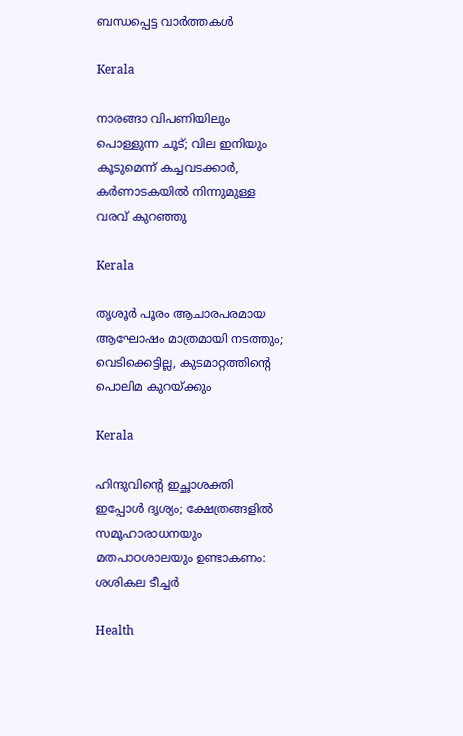ബന്ധപ്പെട്ട വാര്‍ത്തകള്‍

Kerala

നാരങ്ങാ വിപണിയിലും പൊള്ളുന്ന ചൂട്; വില ഇനിയും കൂടുമെന്ന് കച്ചവടക്കാർ, കർണാടകയിൽ നിന്നുമുള്ള വരവ് കുറഞ്ഞു

Kerala

തൃശൂർ പൂരം ആചാരപരമായ ആഘോഷം മാത്രമായി നടത്തും; വെടിക്കെട്ടില്ല, കുടമാറ്റത്തിന്റെ പൊലിമ കുറയ്‌ക്കും

Kerala

ഹിന്ദുവിന്റെ ഇച്ഛാശക്തി ഇപ്പോൾ ദൃശ്യം; ക്ഷേത്രങ്ങളില്‍ സമൂഹാരാധനയും മതപാഠശാലയും ഉണ്ടാകണം: ശശികല ടീച്ചര്‍

Health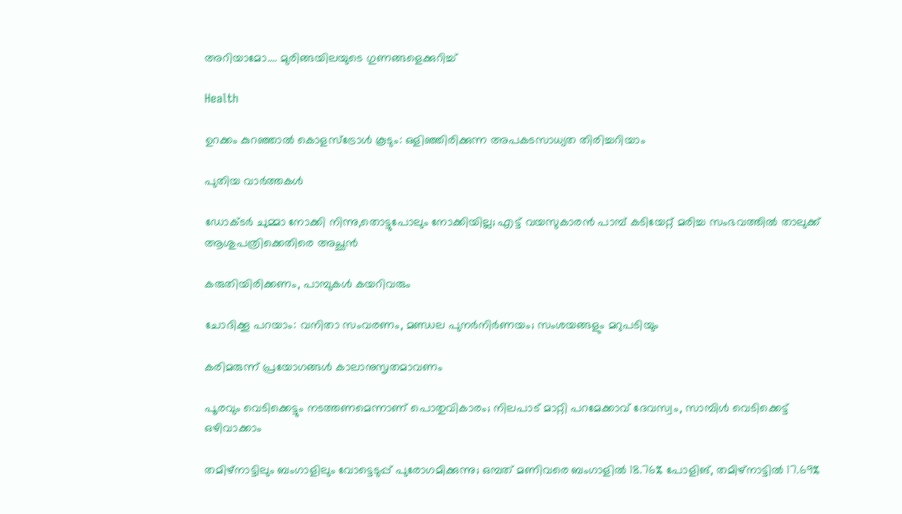അറിയാമോ…. മുരിങ്ങയിലയുടെ ഗുണങ്ങളെക്കുറിച്ച്

Health

ഉറക്കം കുറഞ്ഞാൽ കൊളസ്ട്രോൾ കൂടും: ഒളിഞ്ഞിരിക്കുന്ന അപകടസാധ്യത തിരിച്ചറിയാം

പുതിയ വാര്‍ത്തകള്‍

ഡോക്ടർ ചുമ്മാ നോക്കി നിന്നു,തൊട്ടുപോലും നോക്കിയില്ല; എട്ട് വയസുകാരൻ പാമ്പ് കടിയേറ്റ് മരിച്ച സംഭവത്തിൽ താലുക്ക് ആശുപത്രിക്കെതിരെ അച്ഛൻ

കരുതിയിരിക്കണം, പാമ്പുകള്‍ കയറിവരും

ചോദിക്കൂ പറയാം: വനിതാ സംവരണം, മണ്ഡല പുനര്‍നിര്‍ണയം; സംശയങ്ങളും മറുപടിയും

കരിമരുന്ന് പ്രയോഗങ്ങള്‍ കാലാനുസൃതമാവണം

പൂരവും വെടിക്കെട്ടും നടത്തണമെന്നാണ് പൊതുവികാരം; നിലപാട് മാറ്റി പറമേക്കാവ് ദേവസ്വം, സാമ്പിൾ വെടിക്കെട്ട് ഒഴിവാക്കാം

തമിഴ്നാട്ടിലും ബംഗാളിലും വോട്ടെടുപ്പ് പുരോഗമിക്കുന്നു; ഒമ്പത് മണിവരെ ബംഗാളിൽ 18.76% പോളിങ്, തമിഴ്നാട്ടിൽ 17.69%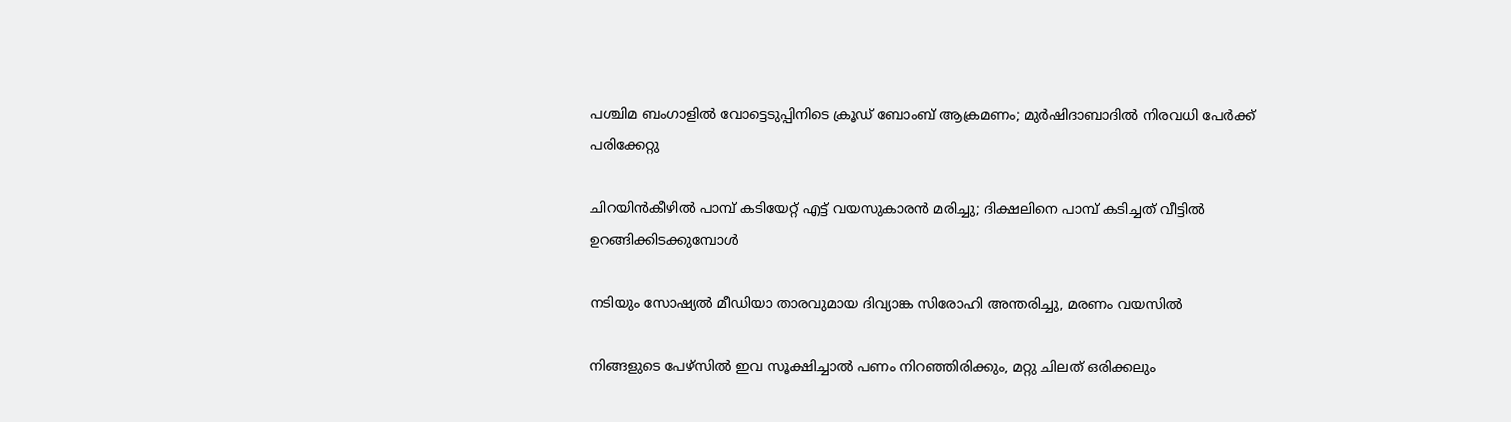പശ്ചിമ ബംഗാളിൽ വോട്ടെടുപ്പിനിടെ ക്രൂഡ് ബോംബ് ആക്രമണം; മുർഷിദാബാദിൽ നിരവധി പേർക്ക് പരിക്കേറ്റു

ചിറയിൻകീഴിൽ പാമ്പ് കടിയേറ്റ് എട്ട് വയസുകാരൻ മരിച്ചു; ദിക്ഷലിനെ പാമ്പ് കടിച്ചത് വീട്ടിൽ ഉറങ്ങിക്കിടക്കുമ്പോൾ

നടിയും സോഷ്യൽ മീഡിയാ താരവുമായ ദിവ്യാങ്ക സിരോഹി അന്തരിച്ചു, മരണം വയസിൽ

നിങ്ങളുടെ പേഴ്സിൽ ഇവ സൂക്ഷിച്ചാൽ പണം നിറഞ്ഞിരിക്കും, മറ്റു ചിലത് ഒരിക്കലും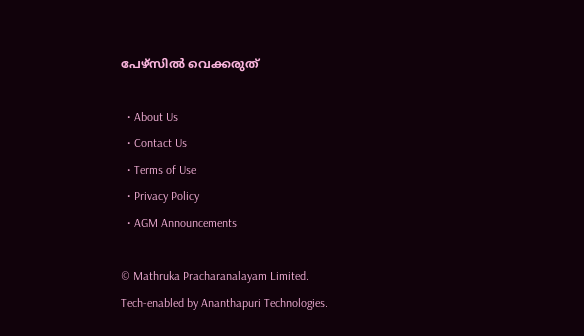പേഴ്സിൽ വെക്കരുത്

  • About Us
  • Contact Us
  • Terms of Use
  • Privacy Policy
  • AGM Announcements

© Mathruka Pracharanalayam Limited.
Tech-enabled by Ananthapuri Technologies.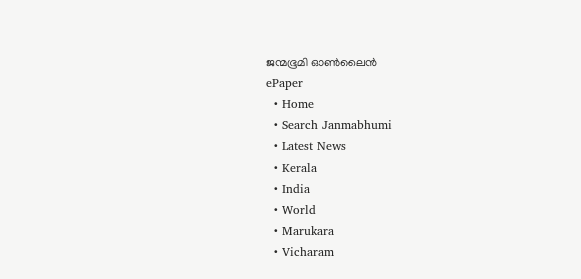ജന്മഭൂമി ഓണ്‍ലൈന്‍
ePaper
  • Home
  • Search Janmabhumi
  • Latest News
  • Kerala
  • India
  • World
  • Marukara
  • Vicharam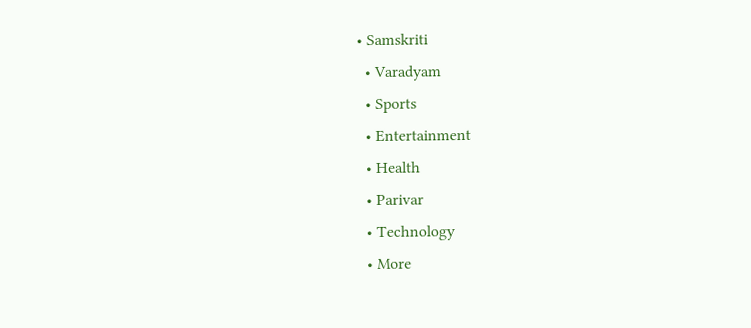• Samskriti
  • Varadyam
  • Sports
  • Entertainment
  • Health
  • Parivar
  • Technology
  • More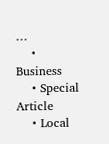…
    • Business
    • Special Article
    • Local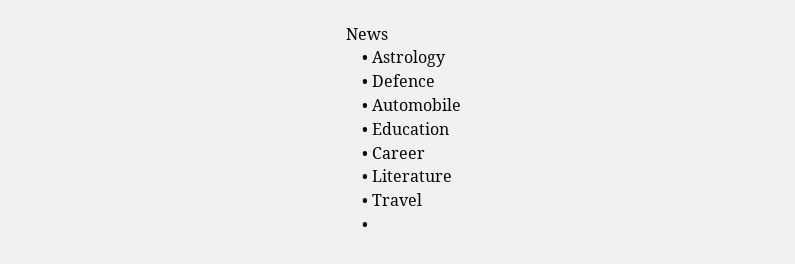News
    • Astrology
    • Defence
    • Automobile
    • Education
    • Career
    • Literature
    • Travel
    •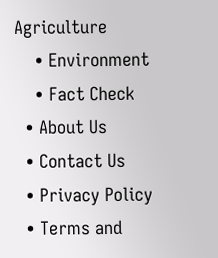Agriculture
    • Environment
    • Fact Check
  • About Us
  • Contact Us
  • Privacy Policy
  • Terms and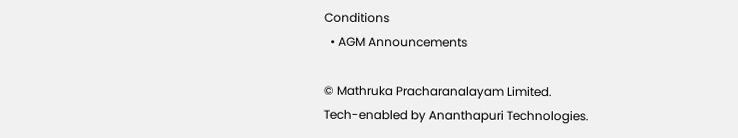Conditions
  • AGM Announcements

© Mathruka Pracharanalayam Limited.
Tech-enabled by Ananthapuri Technologies.